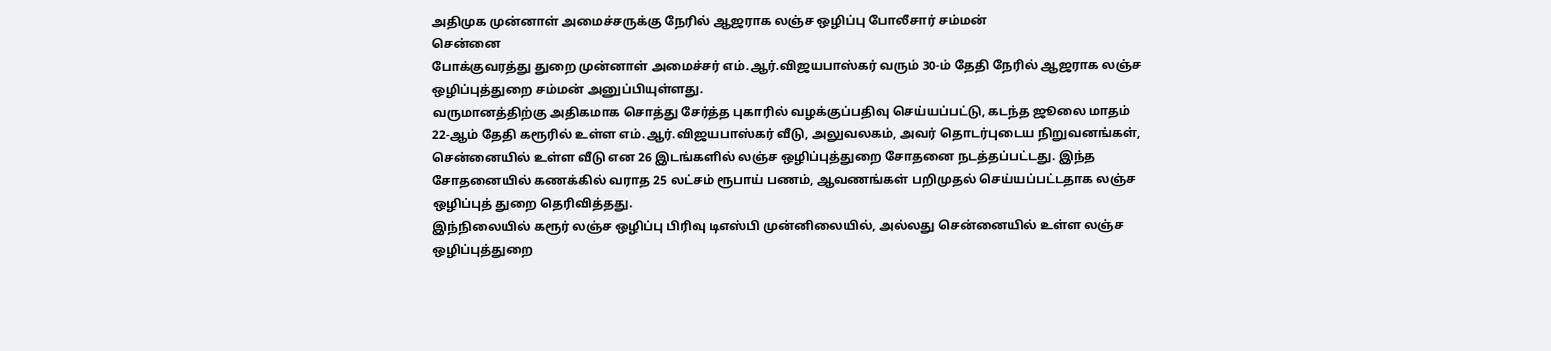அதிமுக முன்னாள் அமைச்சருக்கு நேரில் ஆஜராக லஞ்ச ஒழிப்பு போலீசார் சம்மன்
சென்னை
போக்குவரத்து துறை முன்னாள் அமைச்சர் எம்.ஆர்.விஜயபாஸ்கர் வரும் 30-ம் தேதி நேரில் ஆஜராக லஞ்ச ஒழிப்புத்துறை சம்மன் அனுப்பியுள்ளது.
வருமானத்திற்கு அதிகமாக சொத்து சேர்த்த புகாரில் வழக்குப்பதிவு செய்யப்பட்டு, கடந்த ஜூலை மாதம் 22-ஆம் தேதி கரூரில் உள்ள எம்.ஆர்.விஜயபாஸ்கர் வீடு, அலுவலகம், அவர் தொடர்புடைய நிறுவனங்கள், சென்னையில் உள்ள வீடு என 26 இடங்களில் லஞ்ச ஒழிப்புத்துறை சோதனை நடத்தப்பட்டது. இந்த சோதனையில் கணக்கில் வராத 25 லட்சம் ரூபாய் பணம், ஆவணங்கள் பறிமுதல் செய்யப்பட்டதாக லஞ்ச ஒழிப்புத் துறை தெரிவித்தது.
இந்நிலையில் கரூர் லஞ்ச ஒழிப்பு பிரிவு டிஎஸ்பி முன்னிலையில், அல்லது சென்னையில் உள்ள லஞ்ச ஒழிப்புத்துறை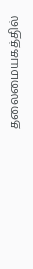தலைமையகத்தில்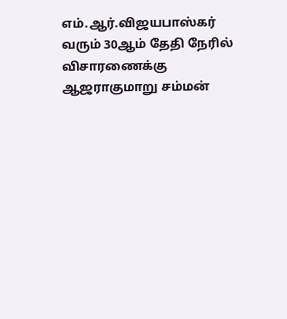எம்.ஆர்.விஜயபாஸ்கர் வரும் 30ஆம் தேதி நேரில் விசாரணைக்கு ஆஜராகுமாறு சம்மன்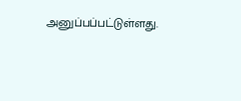அனுப்பப்பட்டுள்ளது.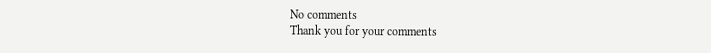No comments
Thank you for your comments